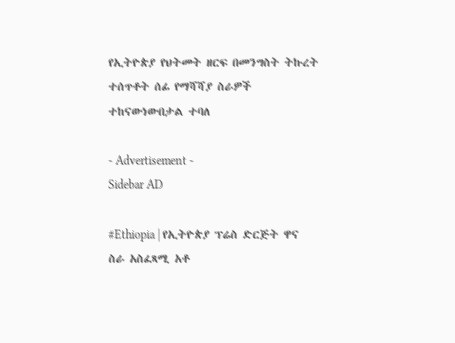የኢትዮጵያ የህትመት ዘርፍ በመንግስት ትኩረት ተሰጥቶት ሰፊ የማሻሻያ ስራዎች ተከናውነውበታል ተባለ

- Advertisement -
Sidebar AD

#Ethiopia | የኢትዮጵያ ፕሬስ ድርጅት ዋና ስራ አስፈጻሚ አቶ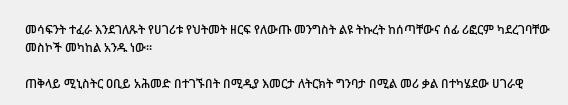መሳፍንት ተፈራ እንደገለጹት የሀገሪቱ የህትመት ዘርፍ የለውጡ መንግስት ልዩ ትኩረት ከሰጣቸውና ሰፊ ሪፎርም ካደረገባቸው መስኮች መካከል አንዱ ነው፡፡

ጠቅላይ ሚኒስትር ዐቢይ አሕመድ በተገኙበት በሚዲያ እመርታ ለትርክት ግንባታ በሚል መሪ ቃል በተካሄደው ሀገራዊ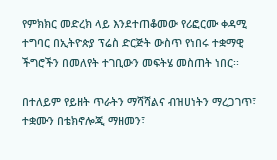የምክክር መድረክ ላይ እንደተጠቆመው የሪፎርሙ ቀዳሚ ተግባር በኢትዮጵያ ፕሬስ ድርጅት ውስጥ የነበሩ ተቋማዊ ችግሮችን በመለየት ተገቢውን መፍትሄ መስጠት ነበር፡፡

በተለይም የይዘት ጥራትን ማሻሻልና ብዝሀነትን ማረጋገጥ፣ ተቋሙን በቴክኖሎጂ ማዘመን፣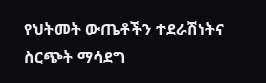የህትመት ውጤቶችን ተደራሽነትና ስርጭት ማሳደግ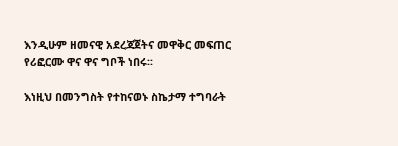እንዲሁም ዘመናዊ አደረጃጀትና መዋቅር መፍጠር የሪፎርሙ ዋና ዋና ግቦች ነበሩ፡፡

እነዚህ በመንግስት የተከናወኑ ስኬታማ ተግባራት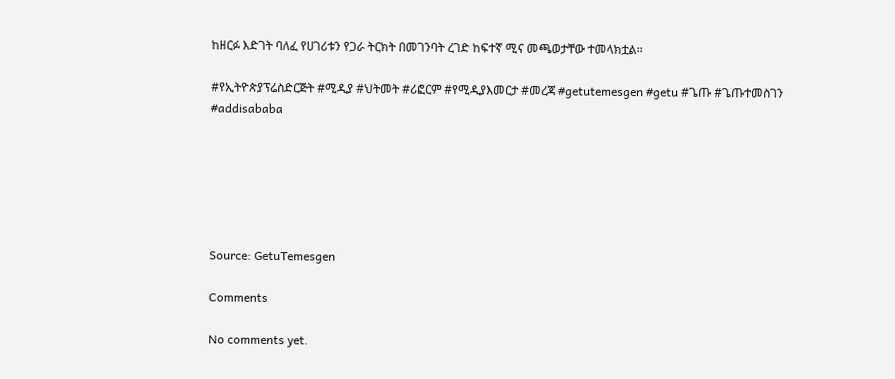ከዘርፉ እድገት ባለፈ የሀገሪቱን የጋራ ትርክት በመገንባት ረገድ ከፍተኛ ሚና መጫወታቸው ተመላክቷል፡፡

#የኢትዮጵያፕሬስድርጅት #ሚዲያ #ህትመት #ሪፎርም #የሚዲያእመርታ #መረጃ #getutemesgen #getu #ጌጡ #ጌጡተመስገን #addisababa






Source: GetuTemesgen

Comments

No comments yet.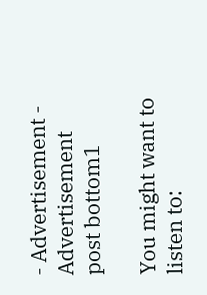- Advertisement -
Advertisement post bottom1

You might want to listen to: